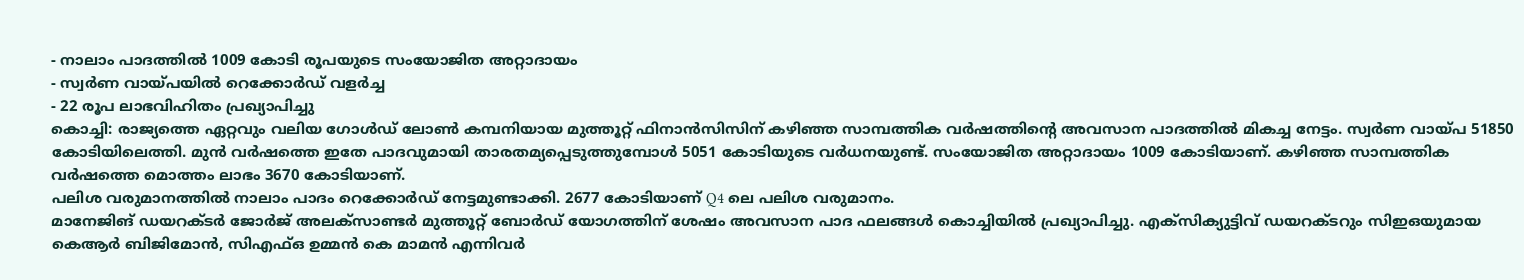- നാലാം പാദത്തിൽ 1009 കോടി രൂപയുടെ സംയോജിത അറ്റാദായം
- സ്വർണ വായ്പയിൽ റെക്കോർഡ് വളർച്ച
- 22 രൂപ ലാഭവിഹിതം പ്രഖ്യാപിച്ചു
കൊച്ചി: രാജ്യത്തെ ഏറ്റവും വലിയ ഗോൾഡ് ലോൺ കമ്പനിയായ മുത്തൂറ്റ് ഫിനാൻസിസിന് കഴിഞ്ഞ സാമ്പത്തിക വർഷത്തിൻ്റെ അവസാന പാദത്തിൽ മികച്ച നേട്ടം. സ്വർണ വായ്പ 51850 കോടിയിലെത്തി. മുൻ വർഷത്തെ ഇതേ പാദവുമായി താരതമ്യപ്പെടുത്തുമ്പോൾ 5051 കോടിയുടെ വർധനയുണ്ട്. സംയോജിത അറ്റാദായം 1009 കോടിയാണ്. കഴിഞ്ഞ സാമ്പത്തിക വർഷത്തെ മൊത്തം ലാഭം 3670 കോടിയാണ്.
പലിശ വരുമാനത്തിൽ നാലാം പാദം റെക്കോർഡ് നേട്ടമുണ്ടാക്കി. 2677 കോടിയാണ് Q4 ലെ പലിശ വരുമാനം.
മാനേജിങ് ഡയറക്ടർ ജോർജ് അലക്സാണ്ടർ മുത്തൂറ്റ് ബോർഡ് യോഗത്തിന് ശേഷം അവസാന പാദ ഫലങ്ങൾ കൊച്ചിയിൽ പ്രഖ്യാപിച്ചു. എക്സിക്യുട്ടിവ് ഡയറക്ടറും സിഇഒയുമായ കെആർ ബിജിമോൻ, സിഎഫ്ഒ ഉമ്മൻ കെ മാമൻ എന്നിവർ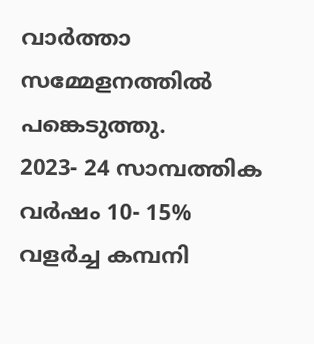വാർത്താ സമ്മേളനത്തിൽ പങ്കെടുത്തു.
2023- 24 സാമ്പത്തിക വർഷം 10- 15% വളർച്ച കമ്പനി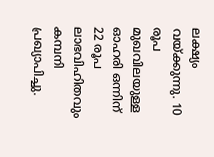ലക്ഷ്യം വയ്ക്കുന്നു. 10 രൂപ മുഖവിലയുള്ള ഓഹരി ഒന്നിന് 22 രൂപ ലാഭവിഹിതവും കമ്പനി പ്രഖ്യാപിച്ചു.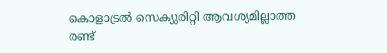കൊളാട്രൽ സെക്യുരിറ്റി ആവശ്യമില്ലാത്ത രണ്ട്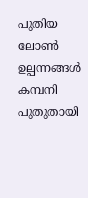പുതിയ ലോൺ ഉല്പന്നങ്ങൾ കമ്പനി പുതുതായി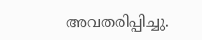അവതരിപ്പിച്ചു.